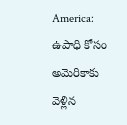America: ఉపాధి కోసం అమెరికాకు వెళ్లిన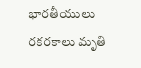భారతీయులు రకరకాలు మృతి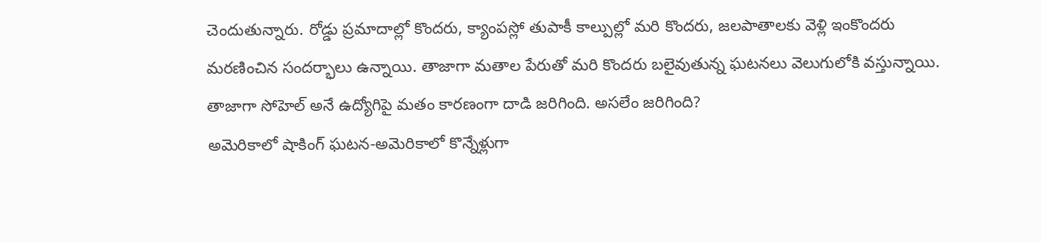చెందుతున్నారు. రోడ్డు ప్రమాదాల్లో కొందరు, క్యాంపస్లో తుపాకీ కాల్పుల్లో మరి కొందరు, జలపాతాలకు వెళ్లి ఇంకొందరు మరణించిన సందర్భాలు ఉన్నాయి. తాజాగా మతాల పేరుతో మరి కొందరు బలైవుతున్న ఘటనలు వెలుగులోకి వస్తున్నాయి. తాజాగా సోహెల్ అనే ఉద్యోగిపై మతం కారణంగా దాడి జరిగింది. అసలేం జరిగింది?
అమెరికాలో షాకింగ్ ఘటన-అమెరికాలో కొన్నేళ్లుగా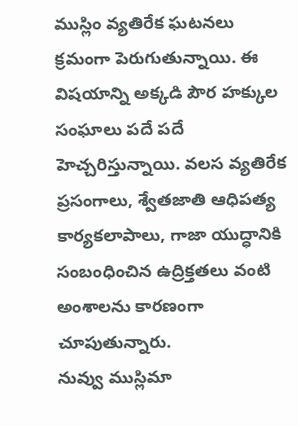ముస్లిం వ్యతిరేక ఘటనలు క్రమంగా పెరుగుతున్నాయి. ఈ విషయాన్ని అక్కడి పౌర హక్కుల సంఘాలు పదే పదే హెచ్చరిస్తున్నాయి. వలస వ్యతిరేక ప్రసంగాలు, శ్వేతజాతి ఆధిపత్య కార్యకలాపాలు, గాజా యుద్ధానికి సంబంధించిన ఉద్రిక్తతలు వంటి అంశాలను కారణంగా చూపుతున్నారు.
నువ్వు ముస్లిమా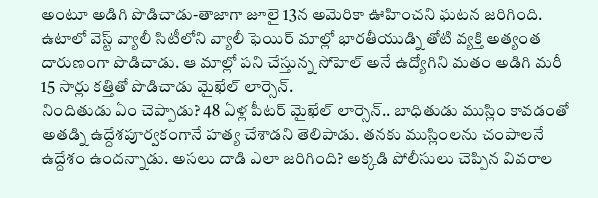అంటూ అడిగి పొడిచాడు-తాజాగా జూలై 13న అమెరికా ఊహించని ఘటన జరిగింది. ఉటాలో వెస్ట్ వ్యాలీ సిటీలోని వ్యాలీ ఫెయిర్ మాల్లో భారతీయుడ్ని తోటి వ్యక్తి అత్యంత దారుణంగా పొడిచాడు. ఆ మాల్లో పని చేస్తున్న సోహెల్ అనే ఉద్యోగిని మతం అడిగి మరీ 15 సార్లు కత్తితో పొడిచాడు మైఖేల్ లార్సెన్.
నిందితుడు ఏం చెప్పాడు? 48 ఏళ్ల పీటర్ మైఖేల్ లార్సెన్.. బాధితుడు ముస్లిం కావడంతో అతడ్ని ఉద్దేశపూర్వకంగానే హత్య చేశాడని తెలిపాడు. తనకు ముస్లింలను చంపాలనే ఉద్దేశం ఉందన్నాడు. అసలు దాడి ఎలా జరిగింది? అక్కడి పోలీసులు చెప్పిన వివరాల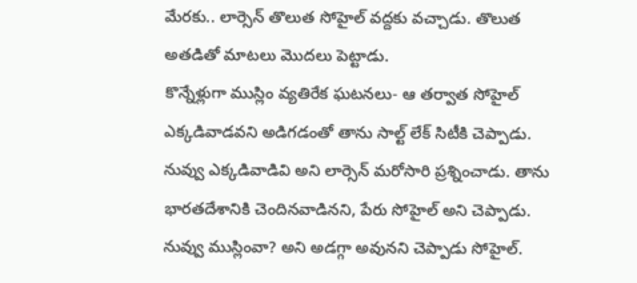మేరకు.. లార్సెన్ తొలుత సోహైల్ వద్దకు వచ్చాడు. తొలుత అతడితో మాటలు మొదలు పెట్టాడు.
కొన్నేళ్లుగా ముస్లిం వ్యతిరేక ఘటనలు- ఆ తర్వాత సోహైల్ ఎక్కడివాడవని అడిగడంతో తాను సాల్ట్ లేక్ సిటీకి చెప్పాడు. నువ్వు ఎక్కడివాడివి అని లార్సెన్ మరోసారి ప్రశ్నించాడు. తాను భారతదేశానికి చెందినవాడినని, పేరు సోహైల్ అని చెప్పాడు. నువ్వు ముస్లింవా? అని అడగ్గా అవునని చెప్పాడు సోహైల్.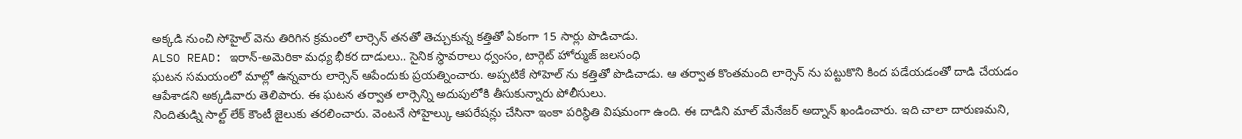అక్కడి నుంచి సోహైల్ వెను తిరిగిన క్రమంలో లార్సెన్ తనతో తెచ్చుకున్న కత్తితో ఏకంగా 15 సార్లు పొడిచాడు.
ALSO READ: ఇరాన్-అమెరికా మధ్య భీకర దాడులు.. సైనిక స్థావరాలు ధ్వంసం, టార్గెట్ హోర్ముజ్ జలసంధి
ఘటన సమయంలో మాల్లో ఉన్నవారు లార్సెన్ ఆపేందుకు ప్రయత్నించారు. అప్పటికే సోహెల్ ను కత్తితో పొడిచాడు. ఆ తర్వాత కొంతమంది లార్సెన్ ను పట్టుకొని కింద పడేయడంతో దాడి చేయడం ఆపేశాడని అక్కడివారు తెలిపారు. ఈ ఘటన తర్వాత లార్సెన్ని అదుపులోకి తీసుకున్నారు పోలీసులు.
నిందితుడ్ని సాల్ట్ లేక్ కౌంటీ జైలుకు తరలించారు. వెంటనే సోహైల్కు ఆపరేషన్లు చేసినా ఇంకా పరిస్థితి విషమంగా ఉంది. ఈ దాడిని మాల్ మేనేజర్ అద్నాన్ ఖండించారు. ఇది చాలా దారుణమని,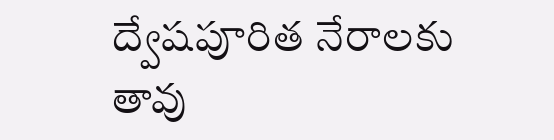ద్వేషపూరిత నేరాలకు తావు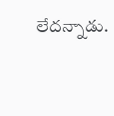లేదన్నాడు.